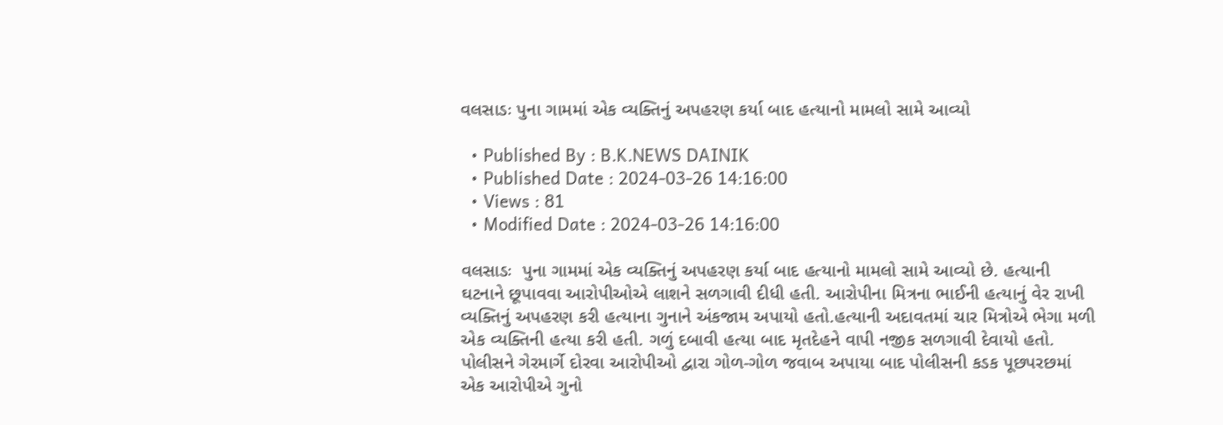વલસાડઃ પુના ગામમાં એક વ્યક્તિનું અપહરણ કર્યા બાદ હત્યાનો મામલો સામે આવ્યો

  • Published By : B.K.NEWS DAINIK
  • Published Date : 2024-03-26 14:16:00
  • Views : 81
  • Modified Date : 2024-03-26 14:16:00

વલસાડઃ  પુના ગામમાં એક વ્યક્તિનું અપહરણ કર્યા બાદ હત્યાનો મામલો સામે આવ્યો છે. હત્યાની ઘટનાને છૂપાવવા આરોપીઓએ લાશને સળગાવી દીધી હતી. આરોપીના મિત્રના ભાઈની હત્યાનું વેર રાખી વ્યક્તિનું અપહરણ કરી હત્યાના ગુનાને અંકજામ અપાયો હતો.હત્યાની અદાવતમાં ચાર મિત્રોએ ભેગા મળી એક વ્યક્તિની હત્યા કરી હતી. ગળું દબાવી હત્યા બાદ મૃતદેહને વાપી નજીક સળગાવી દેવાયો હતો. પોલીસને ગેરમાર્ગે દોરવા આરોપીઓ દ્વારા ગોળ-ગોળ જવાબ અપાયા બાદ પોલીસની કડક પૂછપરછમાં એક આરોપીએ ગુનો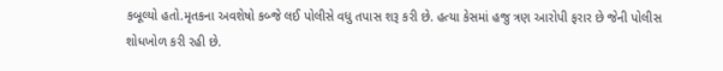કબૂલ્યો હતો.મૃતકના અવશેષો કબ્જે લઈ પોલીસે વધુ તપાસ શરૂ કરી છે. હત્યા કેસમાં હજુ ત્રણ આરોપી ફરાર છે જેની પોલીસ શોધખોળ કરી રહી છે.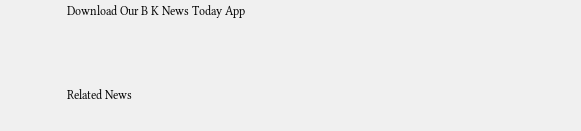Download Our B K News Today App



Related News